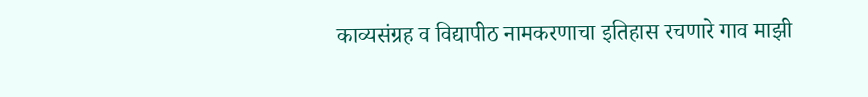काव्यसंग्रह व विद्यापीठ नामकरणाचा इतिहास रचणारे गाव माझी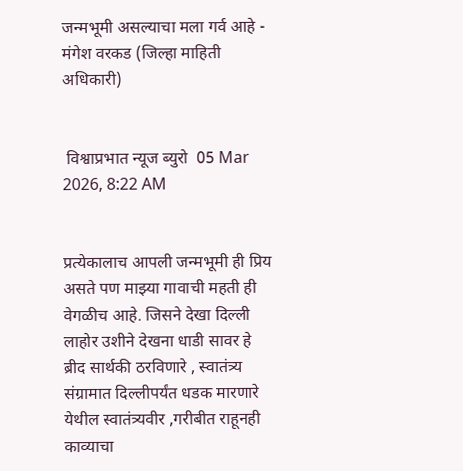जन्मभूमी असल्याचा मला गर्व आहे - मंगेश वरकड (जिल्हा माहिती अधिकारी)


 विश्वाप्रभात न्यूज ब्युरो  05 Mar 2026, 8:22 AM


प्रत्येकालाच आपली जन्मभूमी ही प्रिय असते पण माझ्या गावाची महती ही वेगळीच आहे. जिसने देखा दिल्ली लाहोर उशीने देखना धाडी सावर हे ब्रीद सार्थकी ठरविणारे , स्वातंत्र्य संग्रामात दिल्लीपर्यंत धडक मारणारे येथील स्वातंत्र्यवीर ,गरीबीत राहूनही काव्याचा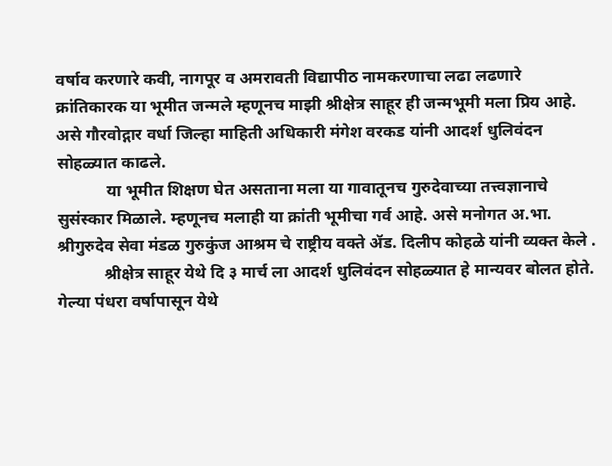वर्षाव करणारे कवी, नागपूर व अमरावती विद्यापीठ नामकरणाचा लढा लढणारे क्रांतिकारक या भूमीत जन्मले म्हणूनच माझी श्रीक्षेत्र साहूर ही जन्मभूमी मला प्रिय आहे. असे गौरवोद्गार वर्धा जिल्हा माहिती अधिकारी मंगेश वरकड यांनी आदर्श धुलिवंदन सोहळ्यात काढले.
            या भूमीत शिक्षण घेत असताना मला या गावातूनच गुरुदेवाच्या तत्त्वज्ञानाचे सुसंस्कार मिळाले. म्हणूनच मलाही या क्रांती भूमीचा गर्व आहे. असे मनोगत अ.भा. श्रीगुरुदेव सेवा मंडळ गुरुकुंज आश्रम चे राष्ट्रीय वक्ते ॲड. दिलीप कोहळे यांनी व्यक्त केले .
           श्रीक्षेत्र साहूर येथे दि ३ मार्च ला आदर्श धुलिवंदन सोहळ्यात हे मान्यवर बोलत होते. गेल्या पंधरा वर्षापासून येथे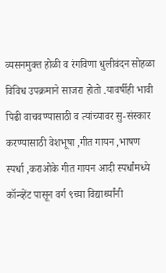व्यसनमुक्त होळी व रंगविणा धुलीवंदन सोहळा विविध उपक्रमाने साजरा होतो .यावर्षीही भावी पिढी वाचवण्यासाठी व त्यांच्यावर सु-संस्कार करण्यासाठी वेशभूषा ,गीत गायन ,भाषण स्पर्धा ,कराओके गीत गायन आदी स्पर्धांमध्ये कॉन्व्हेंट पासून वर्ग ९च्या विद्यार्थ्यांनी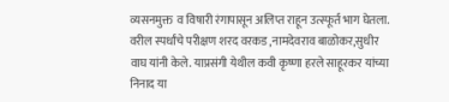व्यसनमुक्त  व विषारी रंगापासून अलिप्त राहून उत्स्फूर्त भाग घेतला. वरील स्पर्धांचे परीक्षण शरद वरकड ,नामदेवराव बाळोकर,सुधीर वाघ यांनी केले. याप्रसंगी येथील कवी कृष्णा हरले साहूरकर यांच्या निनाद या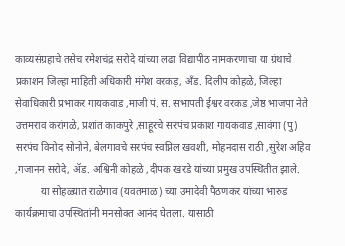काव्यसंग्रहाचे तसेच रमेशचंद्र सरोदे यांच्या लढा विद्यापीठ नामकरणाचा या ग्रंथाचे प्रकाशन जिल्हा माहिती अधिकारी मंगेश वरकड़, अँड. दिलीप कोहळे, जिल्हा सेवाधिकारी प्रभाकर गायकवाड ,माजी पं. स. सभापती ईश्वर वरकड ,जेष्ठ भाजपा नेते उत्तमराव करांगळे, प्रशांत काकपुरे ,साहूरचे सरपंच प्रकाश गायकवाड ,सावंगा (पु) सरपंच विनोद सोनोने, बेलगावचे सरपंच स्वप्निल खवशी, मोहनदास राठी ,सुरेश अहिव ,गजानन सरोदे, ॲड. अश्विनी कोहळे ,दीपक खरडे यांच्या प्रमुख उपस्थितीत झाले.
          या सोहळ्यात राळेगाव (यवतमाळ) च्या उमादेवी पैठणकर यांच्या भारुड कार्यक्रमाचा उपस्थितांनी मनसोक्त आनंद घेतला. यासाठी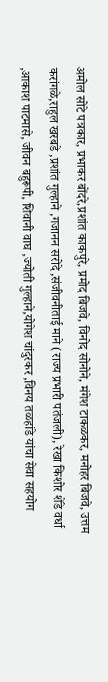अमोल सोटे पत्रकार, प्रभाकर बोंदरे,प्रशांत काकपुरे, प्रमोद बिजवे, विनोद सोनोने, मंगेश टाकळकर, मनोहर बिजवे, उत्तम करांगळे,राहुल खरबडे ,प्रशांत गुल्हाने ,गजानन सरोदे ,संजीवनीताई माने (राज्य प्रभारी पतंजली), रेखा किशोर शेंडे वर्धा ,आकाश पाटमासे, जीवन बहुरूपी, शिवानी वाघ ,ज्योती गुल्हाने,योगेश चांदुरकर ,विनय तळहांडे यांचा सेवा सहयोग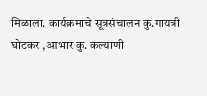मिळाला. कार्यक्रमाचे सूत्रसंचालन कु.गायत्री घोटकर ,आभार कु. कल्याणी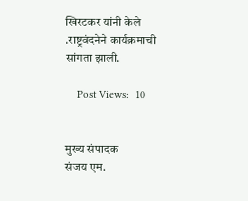खिरटकर यांनी केले .राष्ट्रवंदनेने कार्यक्रमाची सांगता झाली.

    Post Views:  10


मुख्य संपादक
संजय एम.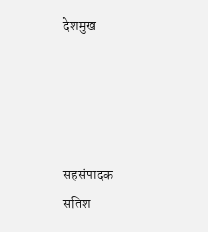देशमुख




सहसंपादक
सतिश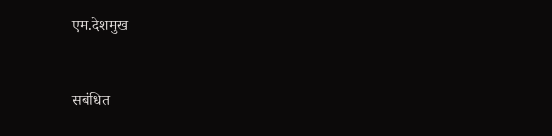एम.देशमुख


सबंधित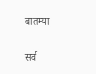बातम्या

सर्व